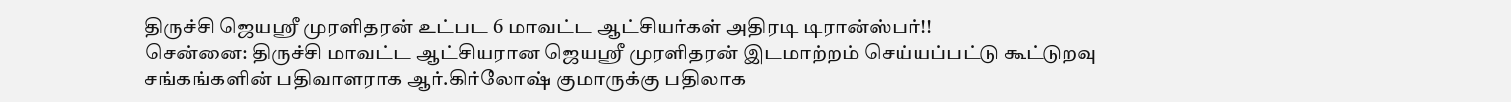திருச்சி ஜெயஸ்ரீ முரளிதரன் உட்பட 6 மாவட்ட ஆட்சியர்கள் அதிரடி டிரான்ஸ்பர்!!
சென்னை: திருச்சி மாவட்ட ஆட்சியரான ஜெயஸ்ரீ முரளிதரன் இடமாற்றம் செய்யப்பட்டு கூட்டுறவு சங்கங்களின் பதிவாளராக ஆர்.கிர்லோஷ் குமாருக்கு பதிலாக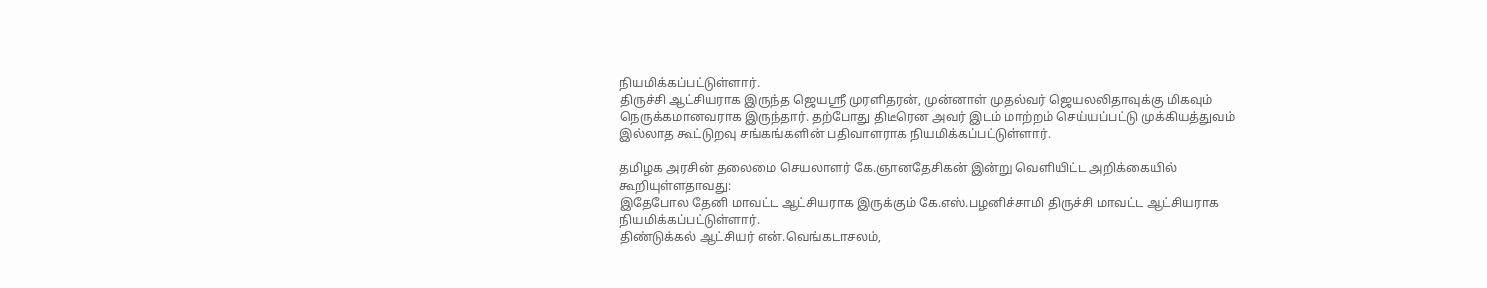நியமிக்கப்பட்டுள்ளார்.
திருச்சி ஆட்சியராக இருந்த ஜெயஸ்ரீ முரளிதரன், முன்னாள் முதல்வர் ஜெயலலிதாவுக்கு மிகவும் நெருக்கமானவராக இருந்தார். தற்போது திடீரென அவர் இடம் மாற்றம் செய்யப்பட்டு முக்கியத்துவம் இல்லாத கூட்டுறவு சங்கங்களின் பதிவாளராக நியமிக்கப்பட்டுள்ளார்.

தமிழக அரசின் தலைமை செயலாளர் கே.ஞானதேசிகன் இன்று வெளியிட்ட அறிக்கையில் கூறியுள்ளதாவது:
இதேபோல தேனி மாவட்ட ஆட்சியராக இருக்கும் கே.எஸ்.பழனிச்சாமி திருச்சி மாவட்ட ஆட்சியராக நியமிக்கப்பட்டுள்ளார்.
திண்டுக்கல் ஆட்சியர் என்.வெங்கடாசலம்,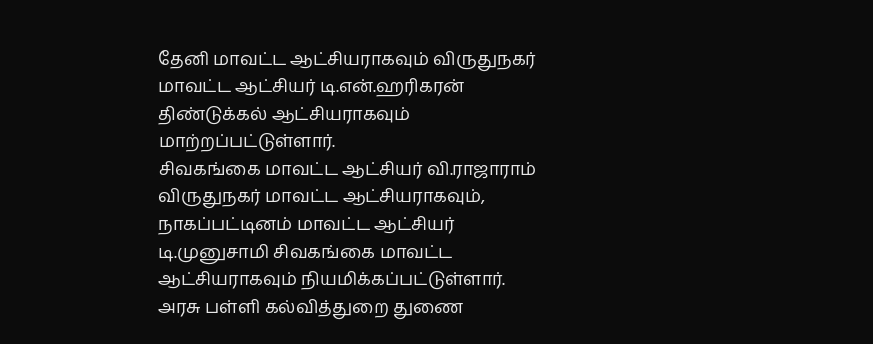தேனி மாவட்ட ஆட்சியராகவும் விருதுநகர் மாவட்ட ஆட்சியர் டி.என்.ஹரிகரன் திண்டுக்கல் ஆட்சியராகவும் மாற்றப்பட்டுள்ளார்.
சிவகங்கை மாவட்ட ஆட்சியர் வி.ராஜாராம் விருதுநகர் மாவட்ட ஆட்சியராகவும், நாகப்பட்டினம் மாவட்ட ஆட்சியர் டி.முனுசாமி சிவகங்கை மாவட்ட ஆட்சியராகவும் நியமிக்கப்பட்டுள்ளார்.
அரசு பள்ளி கல்வித்துறை துணை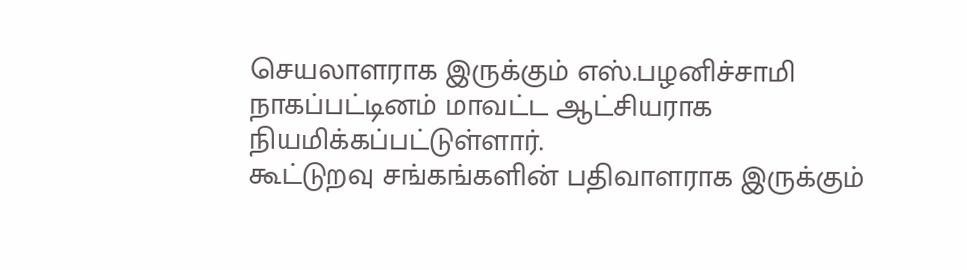செயலாளராக இருக்கும் எஸ்.பழனிச்சாமி நாகப்பட்டினம் மாவட்ட ஆட்சியராக நியமிக்கப்பட்டுள்ளார்.
கூட்டுறவு சங்கங்களின் பதிவாளராக இருக்கும்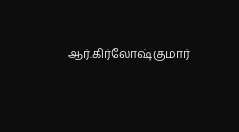ஆர்.கிர்லோஷ்குமார்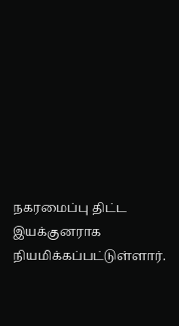நகரமைப்பு திட்ட இயக்குனராக நியமிக்கப்பட்டுள்ளார்.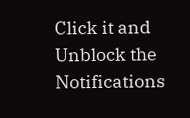Click it and Unblock the Notifications